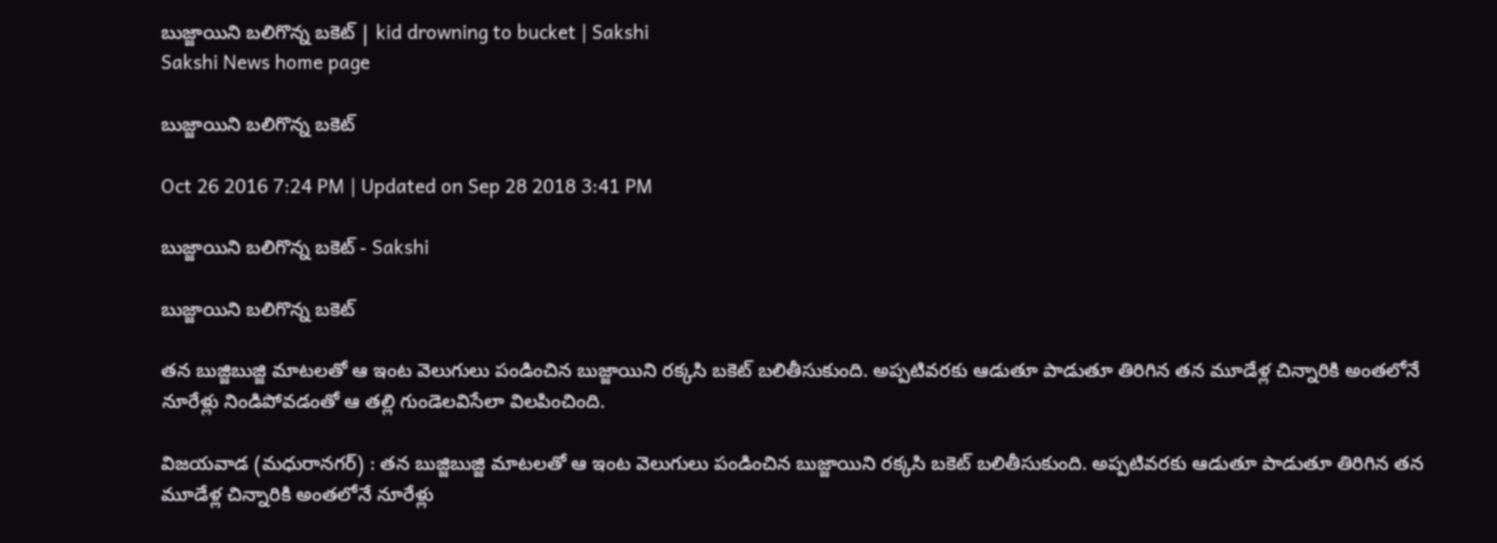బుజ్జాయిని బలిగొన్న బకెట్‌ | kid drowning to bucket | Sakshi
Sakshi News home page

బుజ్జాయిని బలిగొన్న బకెట్‌

Oct 26 2016 7:24 PM | Updated on Sep 28 2018 3:41 PM

బుజ్జాయిని బలిగొన్న బకెట్‌ - Sakshi

బుజ్జాయిని బలిగొన్న బకెట్‌

తన బుజ్జిబుజ్జి మాటలతో ఆ ఇంట వెలుగులు పండించిన బుజ్జాయిని రక్కసి బకెట్‌ బలితీసుకుంది. అప్పటివరకు ఆడుతూ పాడుతూ తిరిగిన తన మూడేళ్ల చిన్నారికి అంతలోనే నూరేళ్లు నిండిపోవడంతో ఆ తల్లి గుండెలవిసేలా విలపించింది.

విజయవాడ (మధురానగర్‌) : తన బుజ్జిబుజ్జి మాటలతో ఆ ఇంట వెలుగులు పండించిన బుజ్జాయిని రక్కసి బకెట్‌ బలితీసుకుంది. అప్పటివరకు ఆడుతూ పాడుతూ తిరిగిన తన మూడేళ్ల చిన్నారికి అంతలోనే నూరేళ్లు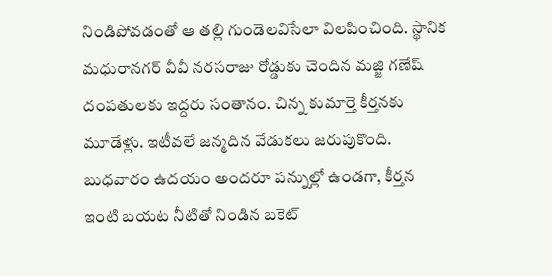నిండిపోవడంతో ఆ తల్లి గుండెలవిసేలా విలపించింది. స్థానిక మధురానగర్‌ వీవీ నరసరాజు రోడ్డుకు చెందిన మజ్జి గణేష్‌ దంపతులకు ఇద్దరు సంతానం. చిన్న కుమార్తె కీర్తనకు మూడేళ్లు. ఇటీవలే జన్మదిన వేడుకలు జరుపుకొంది. బుధవారం ఉదయం అందరూ పన్నుల్లో ఉండగా, కీర్తన ఇంటి బయట నీటితో నిండిన బకెట్‌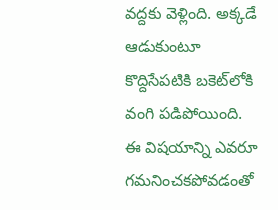వద్దకు వెళ్లింది. అక్కడే ఆడుకుంటూ కొద్దిసేపటికి బకెట్‌లోకి వంగి పడిపోయింది. ఈ విషయాన్ని ఎవరూ గమనించకపోవడంతో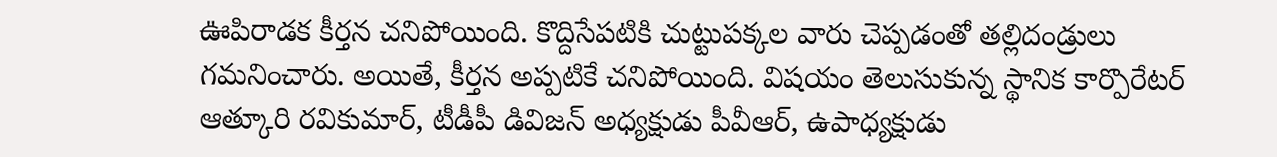ఊపిరాడక కీర్తన చనిపోయింది. కొద్దిసేపటికి చుట్టుపక్కల వారు చెప్పడంతో తల్లిదండ్రులు గమనించారు. అయితే, కీర్తన అప్పటికే చనిపోయింది. విషయం తెలుసుకున్న స్థానిక కార్పొరేటర్‌ ఆత్కూరి రవికుమార్, టీడీపీ డివిజన్‌ అధ్యక్షుడు పీవీఆర్, ఉపాధ్యక్షుడు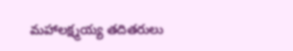మహాలక్ష్మయ్య తదితరులు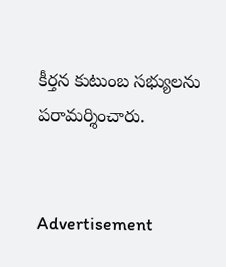కీర్తన కుటుంబ సభ్యులను పరామర్శించారు.


Advertisement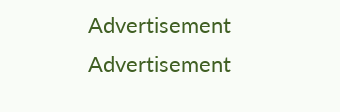Advertisement
Advertisement